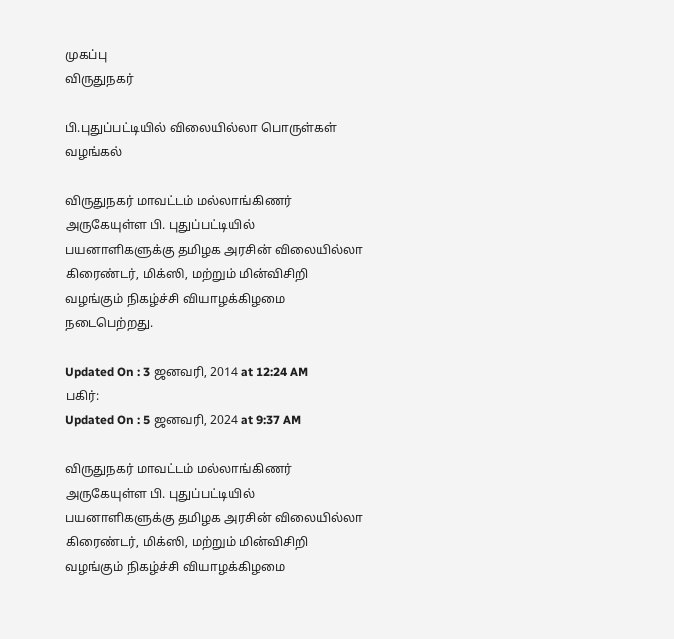முகப்பு
விருதுநகர்

பி.புதுப்பட்டியில் விலையில்லா பொருள்கள் வழங்கல்

விருதுநகர் மாவட்டம் மல்லாங்கிணர் அருகேயுள்ள பி. புதுப்பட்டியில் பயனாளிகளுக்கு தமிழக அரசின் விலையில்லா கிரைண்டர், மிக்ஸி, மற்றும் மின்விசிறி வழங்கும் நிகழ்ச்சி வியாழக்கிழமை நடைபெற்றது.

Updated On : 3 ஜனவரி, 2014 at 12:24 AM
பகிர்:
Updated On : 5 ஜனவரி, 2024 at 9:37 AM

விருதுநகர் மாவட்டம் மல்லாங்கிணர் அருகேயுள்ள பி. புதுப்பட்டியில் பயனாளிகளுக்கு தமிழக அரசின் விலையில்லா கிரைண்டர், மிக்ஸி, மற்றும் மின்விசிறி வழங்கும் நிகழ்ச்சி வியாழக்கிழமை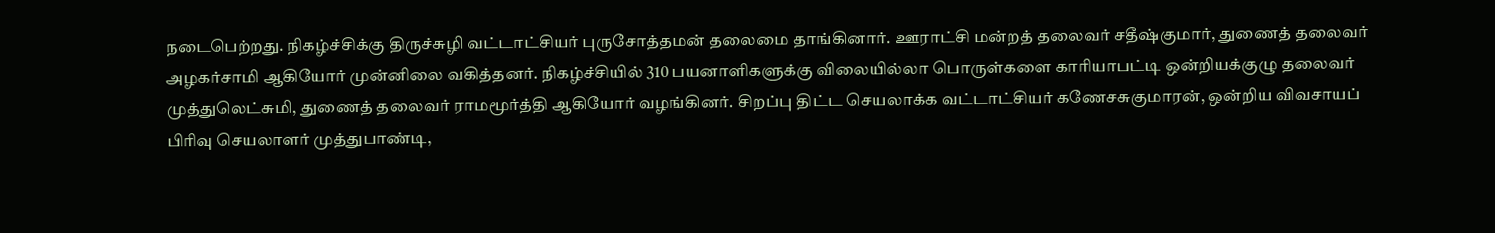நடைபெற்றது. நிகழ்ச்சிக்கு திருச்சுழி வட்டாட்சியர் புருசோத்தமன் தலைமை தாங்கினார். ஊராட்சி மன்றத் தலைவர் சதீஷ்குமார், துணைத் தலைவர் அழகர்சாமி ஆகியோர் முன்னிலை வகித்தனர். நிகழ்ச்சியில் 310 பயனாளிகளுக்கு விலையில்லா பொருள்களை காரியாபட்டி ஒன்றியக்குழு தலைவர் முத்துலெட்சுமி, துணைத் தலைவர் ராமமூர்த்தி ஆகியோர் வழங்கினர். சிறப்பு திட்ட செயலாக்க வட்டாட்சியர் கணேசசுகுமாரன், ஒன்றிய விவசாயப் பிரிவு செயலாளர் முத்துபாண்டி,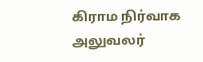கிராம நிர்வாக அலுவலர்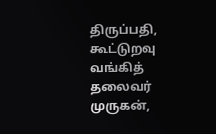திருப்பதி, கூட்டுறவு வங்கித் தலைவர் முருகன்,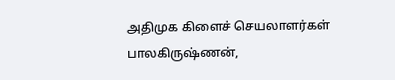அதிமுக கிளைச் செயலாளர்கள் பாலகிருஷ்ணன்,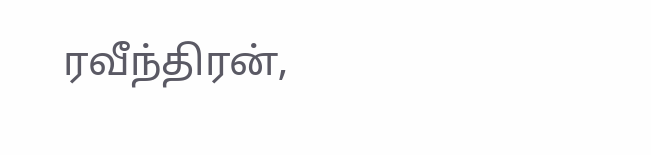ரவீந்திரன்,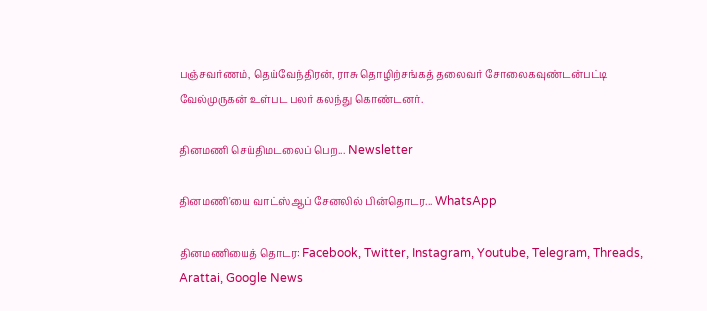பஞ்சவர்ணம், தெய்வேந்திரன், ராசு தொழிற்சங்கத் தலைவர் சோலைகவுண்டன்பட்டி வேல்முருகன் உள்பட பலர் கலந்து கொண்டனர்.

தினமணி செய்திமடலைப் பெற... Newsletter

தினமணி'யை வாட்ஸ்ஆப் சேனலில் பின்தொடர... WhatsApp

தினமணியைத் தொடர: Facebook, Twitter, Instagram, Youtube, Telegram, Threads, Arattai, Google News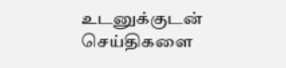உடனுக்குடன் செய்திகளை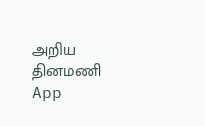அறிய தினமணி App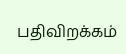பதிவிறக்கம்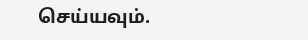செய்யவும்.